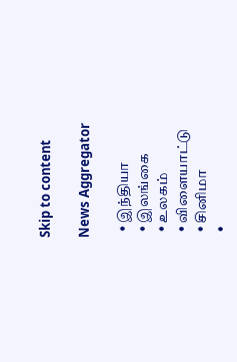Skip to content

News Aggregator

  • இந்தியா
  • இலங்கை
  • உலகம்
  • விளையாட்டு
  • சினிமா
  •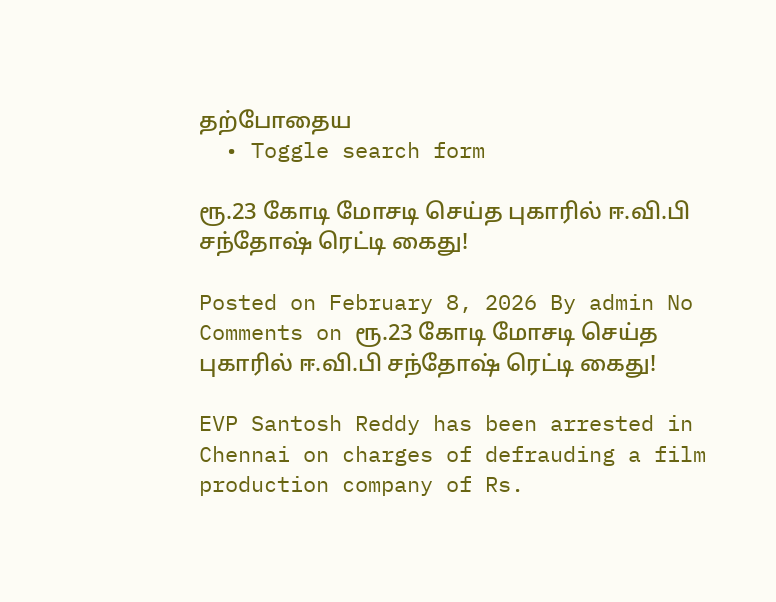தற்போதைய
  • Toggle search form

ரூ.23 கோடி மோசடி செய்த புகாரில் ஈ.வி.பி சந்தோஷ் ரெட்டி கைது!

Posted on February 8, 2026 By admin No Comments on ரூ.23 கோடி மோசடி செய்த புகாரில் ஈ.வி.பி சந்தோஷ் ரெட்டி கைது!

EVP Santosh Reddy has been arrested in Chennai on charges of defrauding a film production company of Rs.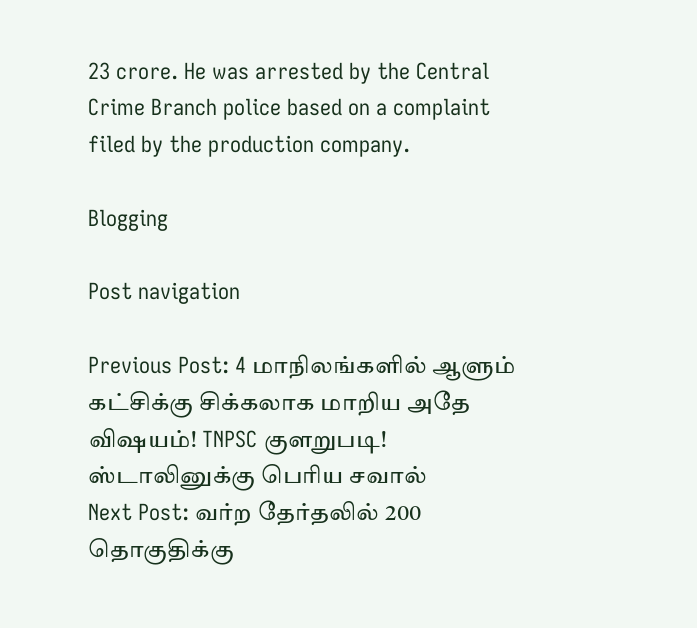23 crore. He was arrested by the Central Crime Branch police based on a complaint filed by the production company.

Blogging

Post navigation

Previous Post: 4 மாநிலங்களில் ஆளும் கட்சிக்கு சிக்கலாக மாறிய அதே விஷயம்! TNPSC குளறுபடி! ஸ்டாலினுக்கு பெரிய சவால்
Next Post: வர்ற தேர்தலில் 200 தொகுதிக்கு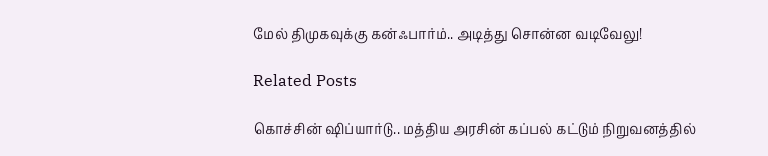மேல் திமுகவுக்கு கன்ஃபார்ம்.. அடித்து சொன்ன வடிவேலு!

Related Posts

கொச்சின் ஷிப்யார்டு.. மத்திய அரசின் கப்பல் கட்டும் நிறுவனத்தில்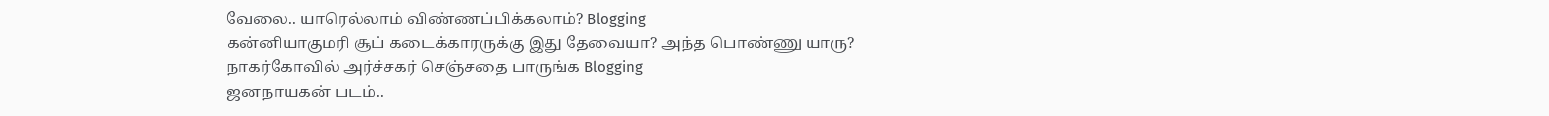வேலை.. யாரெல்லாம் விண்ணப்பிக்கலாம்? Blogging
கன்னியாகுமரி சூப் கடைக்காரருக்கு இது தேவையா? அந்த பொண்ணு யாரு? நாகர்கோவில் அர்ச்சகர் செஞ்சதை பாருங்க Blogging
ஜனநாயகன் படம்..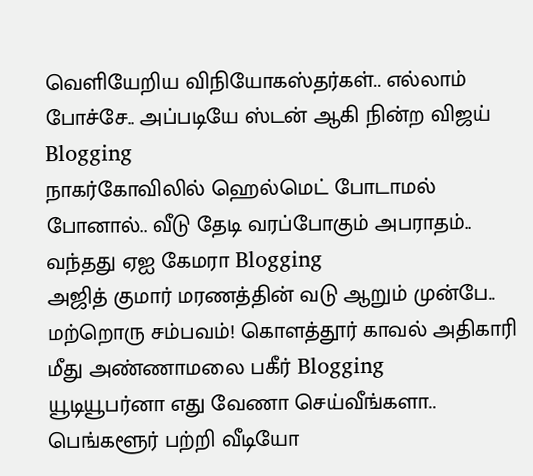வெளியேறிய விநியோகஸ்தர்கள்.. எல்லாம் போச்சே.. அப்படியே ஸ்டன் ஆகி நின்ற விஜய் Blogging
நாகர்கோவிலில் ஹெல்மெட் போடாமல் போனால்.. வீடு தேடி வரப்போகும் அபராதம்.. வந்தது ஏஐ கேமரா Blogging
அஜித் குமார் மரணத்தின் வடு ஆறும் முன்பே.. மற்றொரு சம்பவம்! கொளத்தூர் காவல் அதிகாரி மீது அண்ணாமலை பகீர் Blogging
யூடியூபர்னா எது வேணா செய்வீங்களா.. பெங்களூர் பற்றி வீடியோ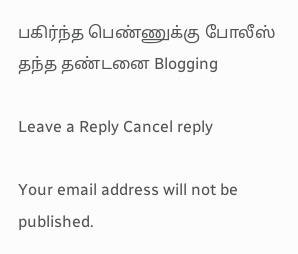பகிர்ந்த பெண்ணுக்கு போலீஸ் தந்த தண்டனை Blogging

Leave a Reply Cancel reply

Your email address will not be published.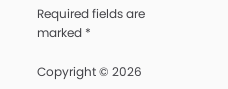Required fields are marked *

Copyright © 2026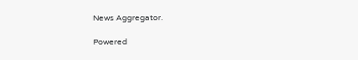News Aggregator.

Powered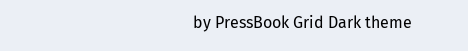by PressBook Grid Dark theme